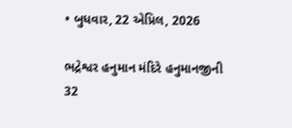• બુધવાર, 22 એપ્રિલ, 2026

ભદ્રેશ્વર હનુમાન મંદિરે હનુમાનજીની 32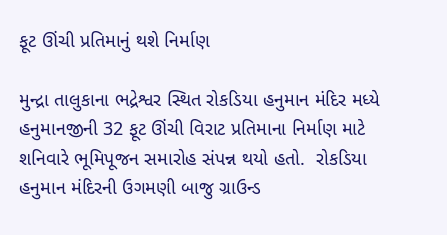ફૂટ ઊંચી પ્રતિમાનું થશે નિર્માણ

મુન્દ્રા તાલુકાના ભદ્રેશ્વર સ્થિત રોકડિયા હનુમાન મંદિર મધ્યે હનુમાનજીની 32 ફૂટ ઊંચી વિરાટ પ્રતિમાના નિર્માણ માટે શનિવારે ભૂમિપૂજન સમારોહ સંપન્ન થયો હતો.  રોકડિયા હનુમાન મંદિરની ઉગમણી બાજુ ગ્રાઉન્ડ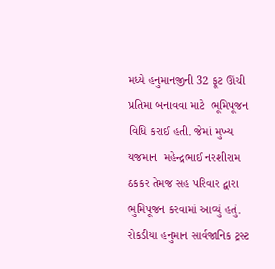મધ્યે હનુમાનજીની 32 ફૂટ ઊંચી પ્રતિમા બનાવવા માટે  ભૂમિપૂજન વિધિ કરાઈ હતી. જેમાં મુખ્ય યજમાન  મહેન્દ્રભાઈ નરશીરામ ઠકકર તેમજ સહ પરિવાર દ્વારા ભુમિપૂજન કરવામાં આવ્યું હતું. રોકડીયા હનુમાન સાર્વજાનિક ટ્રસ્ટ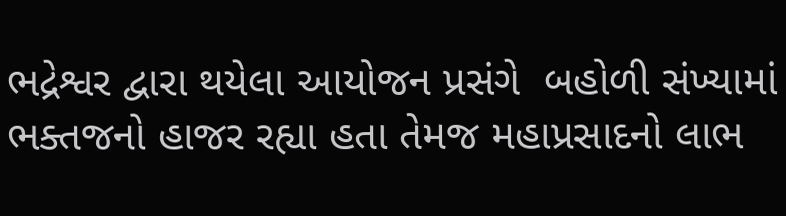ભદ્રેશ્વર દ્વારા થયેલા આયોજન પ્રસંગે  બહોળી સંખ્યામાં ભક્તજનો હાજર રહ્યા હતા તેમજ મહાપ્રસાદનો લાભ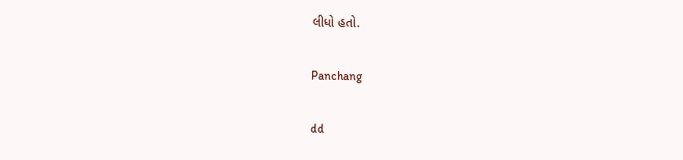લીધો હતો.

Panchang

dd